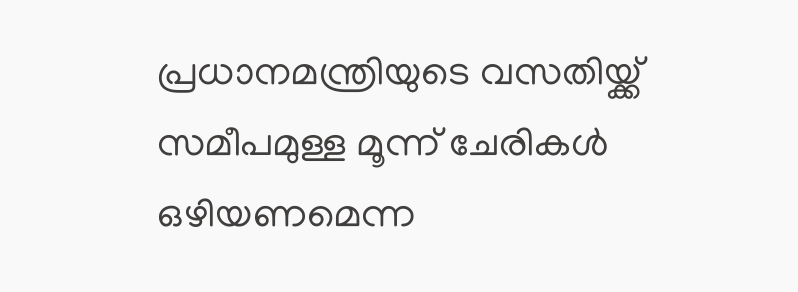പ്രധാനമന്ത്രിയുടെ വസതിയ്ക്ക് സമീപമുള്ള മൂന്ന് ചേരികൾ ഒഴിയണമെന്ന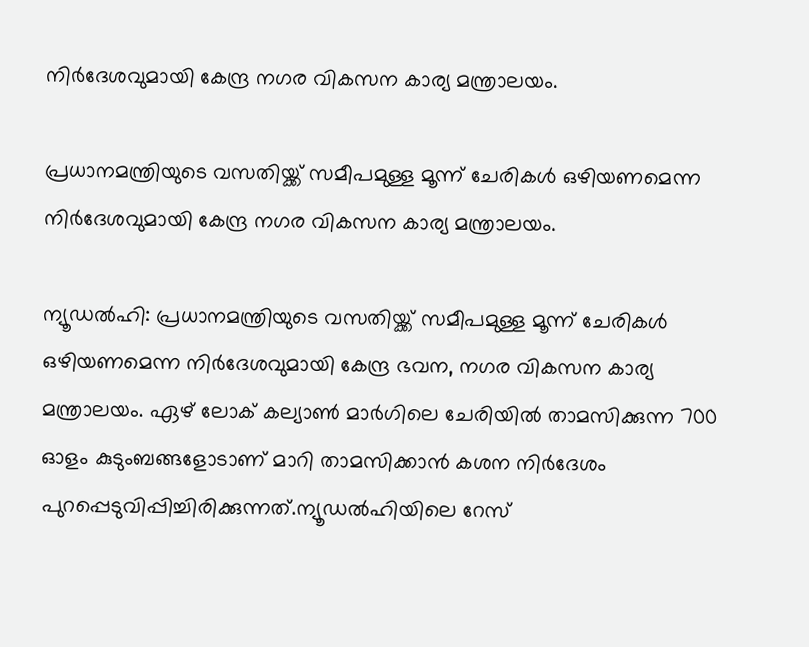നിർദേശവുമായി കേന്ദ്ര നഗര വികസന കാര്യ മന്ത്രാലയം.

പ്രധാനമന്ത്രിയുടെ വസതിയ്ക്ക് സമീപമുള്ള മൂന്ന് ചേരികൾ ഒഴിയണമെന്ന നിർദേശവുമായി കേന്ദ്ര നഗര വികസന കാര്യ മന്ത്രാലയം.

ന്യൂഡൽഹി: പ്രധാനമന്ത്രിയുടെ വസതിയ്ക്ക് സമീപമുള്ള മൂന്ന് ചേരികൾ ഒഴിയണമെന്ന നിർദേശവുമായി കേന്ദ്ര ഭവന, നഗര വികസന കാര്യ മന്ത്രാലയം. ഏഴ് ലോക് കല്യാൺ മാർഗിലെ ചേരിയിൽ താമസിക്കുന്ന 700 ഓളം കുടുംബങ്ങളോടാണ് മാറി താമസിക്കാൻ കശന നിർദേശം പുറപ്പെടുവിപ്പിച്ചിരിക്കുന്നത്.ന്യൂഡൽഹിയിലെ റേസ്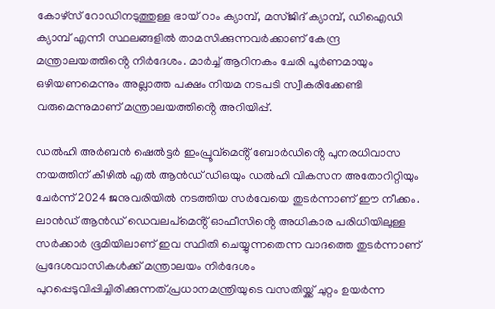കോഴ്‌സ് റോഡിനടുത്തുള്ള ഭായ് റാം ക്യാമ്പ്, മസ്‌ജിദ് ക്യാമ്പ്, ഡിഐഡി ക്യാമ്പ് എന്നീ സ്ഥലങ്ങളിൽ താമസിക്കുന്നവർക്കാണ് കേന്ദ്ര മന്ത്രാലയത്തിൻ്റെ നിർദേശം. മാർച്ച് ആറിനകം ചേരി പൂർണമായും ഒഴിയണമെന്നും അല്ലാത്ത പക്ഷം നിയമ നടപടി സ്വീകരിക്കേണ്ടി വരുമെന്നുമാണ് മന്ത്രാലയത്തിൻ്റെ അറിയിപ്പ്.

ഡൽഹി അർബൻ ഷെൽട്ടർ ഇംപ്രൂവ്‌മെൻ്റ് ബോർഡിൻ്റെ പുനരധിവാസ നയത്തിന് കീഴിൽ എൽ ആൻഡ് ഡിഒയും ഡൽഹി വികസന അതോറിറ്റിയും ചേർന്ന് 2024 ജനുവരിയിൽ നടത്തിയ സർവേയെ തുടർന്നാണ് ഈ നീക്കം. ലാൻഡ് ആൻഡ് ഡെവലപ്‌മെൻ്റ് ഓഫീസിൻ്റെ അധികാര പരിധിയിലുള്ള സർക്കാർ ഭൂമിയിലാണ് ഇവ സ്ഥിതി ചെയ്യുന്നതെന്ന വാദത്തെ തുടർന്നാണ് പ്രദേശവാസികൾക്ക് മന്ത്രാലയം നിർദേശം പുറപ്പെടുവിപ്പിച്ചിരിക്കുന്നത്.പ്രധാനമന്ത്രിയുടെ വസതിയ്ക്ക് ചുറ്റം ഉയർന്ന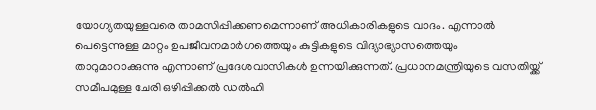യോഗ്യതയുള്ളവരെ താമസിപ്പിക്കണമെന്നാണ് അധികാരികളുടെ വാദം. എന്നാൽ പെട്ടെന്നുള്ള മാറ്റം ഉപജീവനമാർഗത്തെയും കുട്ടികളുടെ വിദ്യാഭ്യാസത്തെയും താറുമാറാക്കുന്നു എന്നാണ് പ്രദേശവാസികൾ ഉന്നയിക്കുന്നത്. പ്രധാനമന്ത്രിയുടെ വസതിയ്ക്ക് സമീപമുള്ള ചേരി ഒഴിപ്പിക്കൽ ഡൽഹി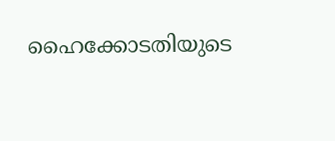ഹൈക്കോടതിയുടെ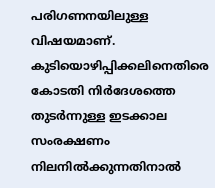പരിഗണനയിലുള്ള വിഷയമാണ്. കുടിയൊഴിപ്പിക്കലിനെതിരെ കോടതി നിർദേശത്തെ തുടർന്നുള്ള ഇടക്കാല സംരക്ഷണം നിലനിൽക്കുന്നതിനാൽ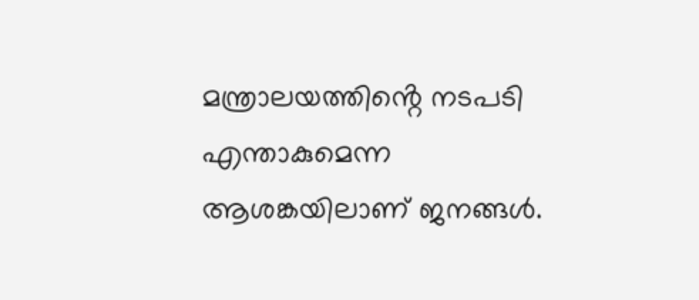മന്ത്രാലയത്തിൻ്റെ നടപടി എന്താകുമെന്ന ആശങ്കയിലാണ് ജനങ്ങൾ.